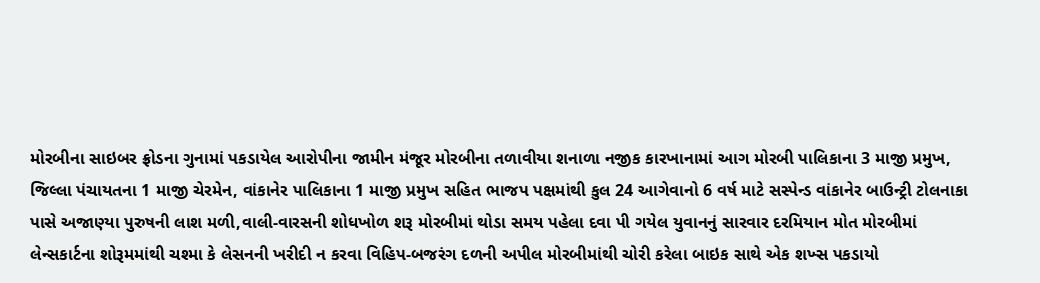મોરબીના સાઇબર ફ્રોડના ગુનામાં પકડાયેલ આરોપીના જામીન મંજૂર મોરબીના તળાવીયા શનાળા નજીક કારખાનામાં આગ મોરબી પાલિકાના 3 માજી પ્રમુખ, જિલ્લા પંચાયતના 1 માજી ચેરમેન, વાંકાનેર પાલિકાના 1 માજી પ્રમુખ સહિત ભાજપ પક્ષમાંથી કુલ 24 આગેવાનો 6 વર્ષ માટે સસ્પેન્ડ વાંકાનેર બાઉન્ટ્રી ટોલનાકા પાસે અજાણ્યા પુરુષની લાશ મળી,વાલી-વારસની શોધખોળ શરૂ મોરબીમાં થોડા સમય પહેલા દવા પી ગયેલ યુવાનનું સારવાર દરમિયાન મોત મોરબીમાં લેન્સકાર્ટના શોરૂમમાંથી ચશ્મા કે લેસનની ખરીદી ન કરવા વિહિપ-બજરંગ દળની અપીલ મોરબીમાંથી ચોરી કરેલા બાઇક સાથે એક શખ્સ પકડાયો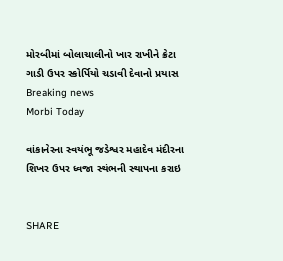મોરબીમાં બોલાચાલીનો ખાર રાખીને ક્રેટા ગાડી ઉપર સ્કોર્પિયો ચડાવી દેવાનો પ્રયાસ
Breaking news
Morbi Today

વાંકાનેરના સ્વયંભૂ જડેશ્વર મહાદેવ મંદીરના શિખર ઉપર ધ્વજા સ્થંભની સ્થાપના કરાઇ


SHARE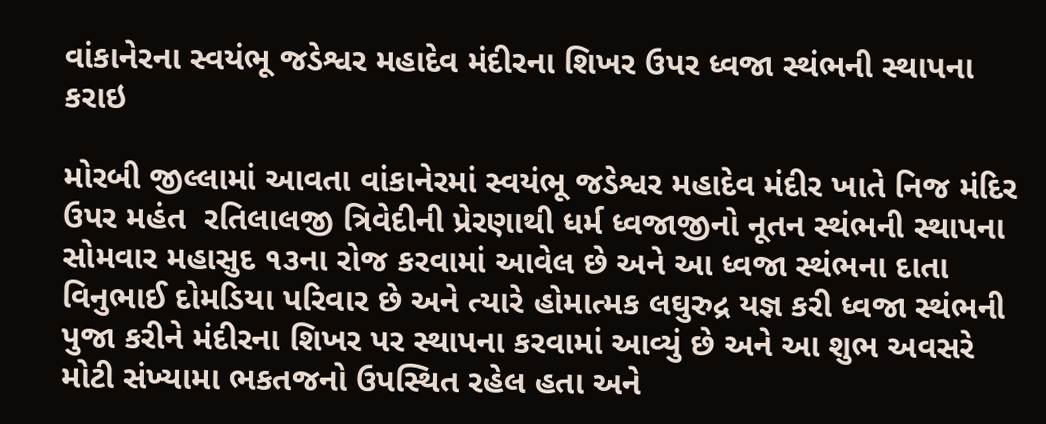વાંકાનેરના સ્વયંભૂ જડેશ્વર મહાદેવ મંદીરના શિખર ઉપર ધ્વજા સ્થંભની સ્થાપના કરાઇ

મોરબી જીલ્લામાં આવતા વાંકાનેરમાં સ્વયંભૂ જડેશ્વર મહાદેવ મંદીર ખાતે નિજ મંદિર ઉપર મહંત  રતિલાલજી ત્રિવેદીની પ્રેરણાથી ધર્મ ધ્વજાજીનો નૂતન સ્થંભની સ્થાપના સોમવાર મહાસુદ ૧૩ના રોજ કરવામાં આવેલ છે અને આ ધ્વજા સ્થંભના દાતા વિનુભાઈ દોમડિયા પરિવાર છે અને ત્યારે હોમાત્મક લઘુરુદ્ર યજ્ઞ કરી ધ્વજા સ્થંભની પુજા કરીને મંદીરના શિખર પર સ્થાપના કરવામાં આવ્યું છે અને આ શુભ અવસરે મોટી સંખ્યામા ભકતજનો ઉપસ્થિત રહેલ હતા અને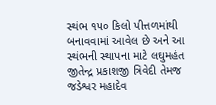સ્થંભ ૧૫૦ કિલો પીત્તળમાંથી બનાવવામાં આવેલ છે અને આ સ્થંભની સ્થાપના માટે લઘુમહંત જીતેન્દ્ર પ્રકાશજી ત્રિવેદી તેમજ જડેશ્વર મહાદેવ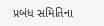પ્રબંધ સમિતિના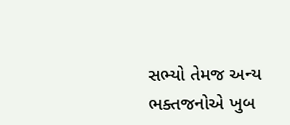સભ્યો તેમજ અન્ય ભક્તજનોએ ખુબ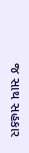જ સાથ સહકાર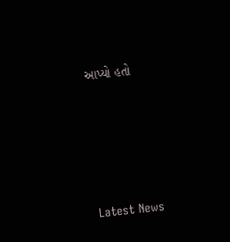આપ્યો હતો






Latest News